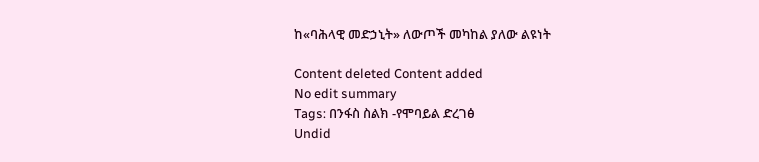ከ«ባሕላዊ መድኃኒት» ለውጦች መካከል ያለው ልዩነት

Content deleted Content added
No edit summary
Tags: በንፋስ ስልክ -የሞባይል ድረገፅ
Undid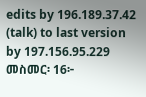edits by 196.189.37.42 (talk) to last version by 197.156.95.229
መስመር፡ 16፦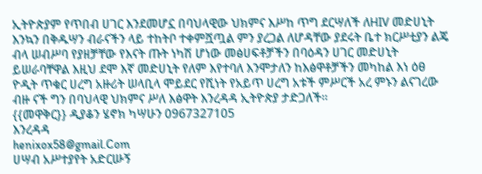ኢትዮጵያም የጥበብ ሀገር እንደመሆኗ በባህላዊው ህክምና እሥከ ጥግ ደርሣለች ለHIV መድሀኒት እንኳን በቅዱሣን ብራናችን ላይ ተከትቦ ተቀምሿጧል ምን ያረጋል ለሆዳቸው ያደሩት ቤተ ክርሥቲያን ልጄ ብላ ሠብሥባ የያዘቻቸው የእናት ጡት ነካሽ ሆነው መፅሀፍቶቻችን በባዕዳን ሀገር መድሀኒት ይሠራባቸዋል እዚህ ደሞ እኛ መድሀኒት የለም እየተባለ እንሞታለን ከእፅዋቶቻችን መካከል እነ ዕፀ ዮዲት ጥቁር ሀረግ አዙሪት ሠላቢላ ሞይደር የሺነት የአይጥ ሀረግ አቱች ምሥርች አረ ምኑን ልናገረው ብዙ ናች ግን በባህላዊ ህክምና ሥለ እፅዋት እንረዳዳ ኢትዮጵያ ታድጋለች።
{{መዋቅር}} ዲያቆን ሄኖክ ካሣሁን 0967327105
እንረዳዳ
henixox58@gmail.Com
ሀሣብ አሥተያየት አድርሡኝ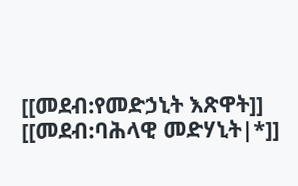[[መደብ:የመድኃኒት እጽዋት]]
[[መደብ:ባሕላዊ መድሃኒት|*]]